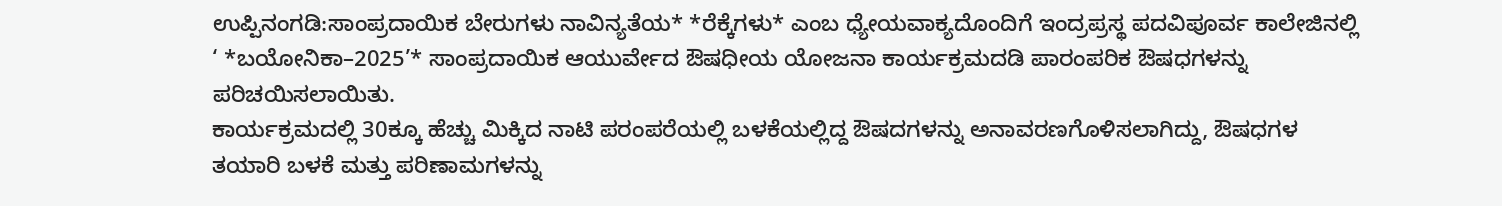ಉಪ್ಪಿನಂಗಡಿ:ಸಾಂಪ್ರದಾಯಿಕ ಬೇರುಗಳು ನಾವಿನ್ಯತೆಯ* *ರೆಕ್ಕೆಗಳು* ಎಂಬ ಧ್ಯೇಯವಾಕ್ಯದೊಂದಿಗೆ ಇಂದ್ರಪ್ರಸ್ಥ ಪದವಿಪೂರ್ವ ಕಾಲೇಜಿನಲ್ಲಿ ‘ *ಬಯೋನಿಕಾ–2025’* ಸಾಂಪ್ರದಾಯಿಕ ಆಯುರ್ವೇದ ಔಷಧೀಯ ಯೋಜನಾ ಕಾರ್ಯಕ್ರಮದಡಿ ಪಾರಂಪರಿಕ ಔಷಧಗಳನ್ನು ಪರಿಚಯಿಸಲಾಯಿತು.
ಕಾರ್ಯಕ್ರಮದಲ್ಲಿ 30ಕ್ಕೂ ಹೆಚ್ಚು ಮಿಕ್ಕಿದ ನಾಟಿ ಪರಂಪರೆಯಲ್ಲಿ ಬಳಕೆಯಲ್ಲಿದ್ದ ಔಷದಗಳನ್ನು ಅನಾವರಣಗೊಳಿಸಲಾಗಿದ್ದು, ಔಷಧಗಳ ತಯಾರಿ ಬಳಕೆ ಮತ್ತು ಪರಿಣಾಮಗಳನ್ನು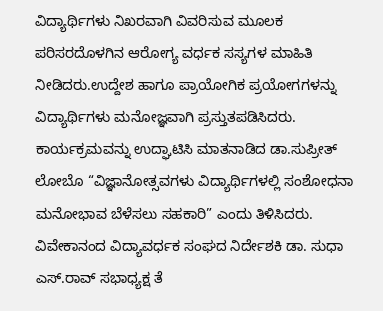ವಿದ್ಯಾರ್ಥಿಗಳು ನಿಖರವಾಗಿ ವಿವರಿಸುವ ಮೂಲಕ ಪರಿಸರದೊಳಗಿನ ಆರೋಗ್ಯ ವರ್ಧಕ ಸಸ್ಯಗಳ ಮಾಹಿತಿ ನೀಡಿದರು.ಉದ್ದೇಶ ಹಾಗೂ ಪ್ರಾಯೋಗಿಕ ಪ್ರಯೋಗಗಳನ್ನು ವಿದ್ಯಾರ್ಥಿಗಳು ಮನೋಜ್ಞವಾಗಿ ಪ್ರಸ್ತುತಪಡಿಸಿದರು.
ಕಾರ್ಯಕ್ರಮವನ್ನು ಉದ್ಘಾಟಿಸಿ ಮಾತನಾಡಿದ ಡಾ.ಸುಪ್ರೀತ್ ಲೋಬೊ “ವಿಜ್ಞಾನೋತ್ಸವಗಳು ವಿದ್ಯಾರ್ಥಿಗಳಲ್ಲಿ ಸಂಶೋಧನಾ ಮನೋಭಾವ ಬೆಳೆಸಲು ಸಹಕಾರಿ” ಎಂದು ತಿಳಿಸಿದರು. ವಿವೇಕಾನಂದ ವಿದ್ಯಾವರ್ಧಕ ಸಂಘದ ನಿರ್ದೇಶಕಿ ಡಾ. ಸುಧಾ ಎಸ್.ರಾವ್ ಸಭಾಧ್ಯಕ್ಷ ತೆ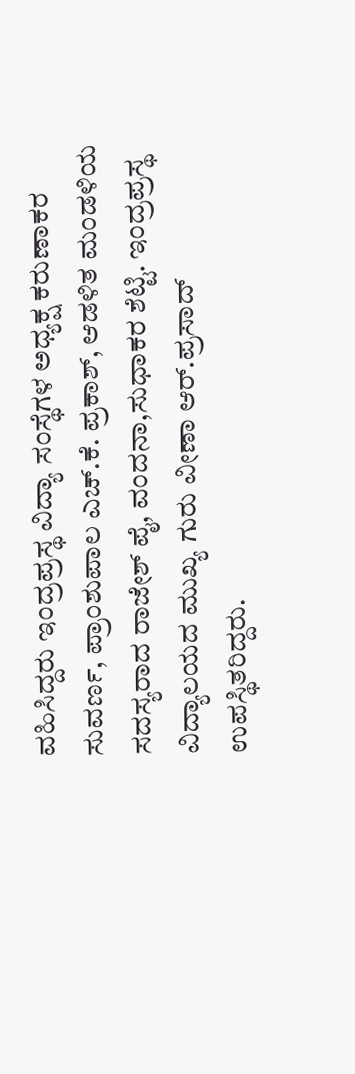ವಹಿಸಿದ್ದರು ಇಂದ್ರಪ್ರಸ್ಥ ವಿದ್ಯಾ ಸಂಸ್ಥೆಗಳ ಅಧ್ಯಕ್ಷ ಕರುಣಾಕರ ಸುವರ್ಣ, ಪ್ರಾಂಶುಪಾಲ ಎಚ್.ಕೆ. ಪ್ರಕಾಶ್, ಆಡಳಿತ ಮಂಡಳಿಯ ಸದಸ್ಯರಾದ ರಾಜೇಶ್ ಪೈ, ವಂದನಾ,ಸುಧಾಕರ ಶೆಟ್ಟಿ. ಇಂದ್ರಪ್ರಸ್ಥ ವಿದ್ಯಾಲಯದ ಮುಖ್ಯ ಗುರು ವೀಣಾ ಆರ್.ಪ್ರಸಾದ್ ಉಪಸ್ಥಿತರಿದ್ದರು.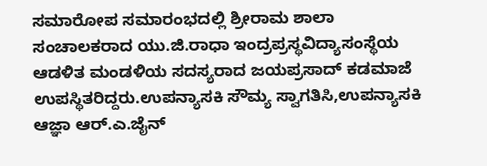ಸಮಾರೋಪ ಸಮಾರಂಭದಲ್ಲಿ ಶ್ರೀರಾಮ ಶಾಲಾ ಸಂಚಾಲಕರಾದ ಯು.ಜಿ.ರಾಧಾ ಇಂದ್ರಪ್ರಸ್ಥವಿದ್ಯಾಸಂಸ್ಥೆಯ ಆಡಳಿತ ಮಂಡಳಿಯ ಸದಸ್ಯರಾದ ಜಯಪ್ರಸಾದ್ ಕಡಮಾಜೆ ಉಪಸ್ಥಿತರಿದ್ದರು.ಉಪನ್ಯಾಸಕಿ ಸೌಮ್ಯ ಸ್ವಾಗತಿಸಿ,ಉಪನ್ಯಾಸಕಿ ಆಜ್ಞಾ ಆರ್.ಎ.ಜೈನ್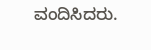ವಂದಿಸಿದರು.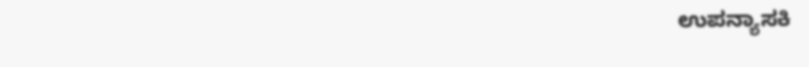ಉಪನ್ಯಾಸಕಿ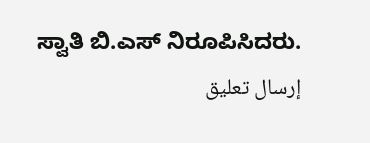ಸ್ವಾತಿ ಬಿ.ಎಸ್ ನಿರೂಪಿಸಿದರು.
إرسال تعليق